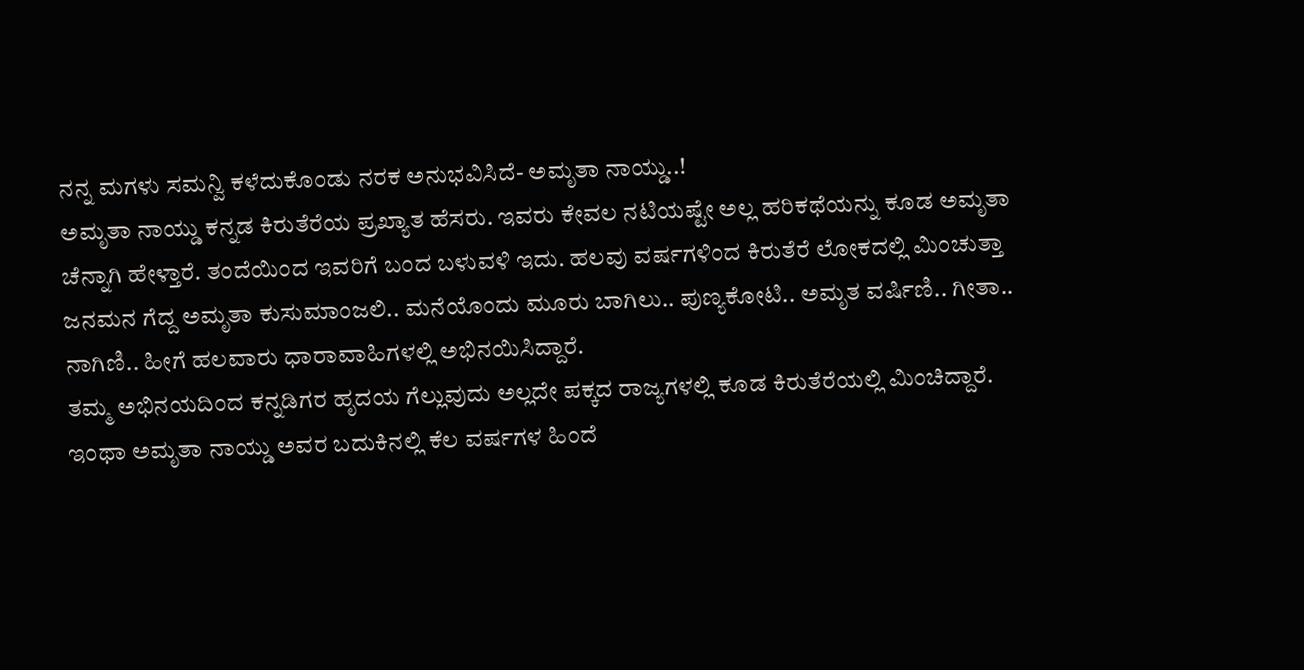ನನ್ನ ಮಗಳು ಸಮನ್ವಿ ಕಳೆದುಕೊಂಡು ನರಕ ಅನುಭವಿಸಿದೆ- ಅಮೃತಾ ನಾಯ್ಡು..!
ಅಮೃತಾ ನಾಯ್ಡು ಕನ್ನಡ ಕಿರುತೆರೆಯ ಪ್ರಖ್ಯಾತ ಹೆಸರು. ಇವರು ಕೇವಲ ನಟಿಯಷ್ಟೇ ಅಲ್ಲ ಹರಿಕಥೆಯನ್ನು ಕೂಡ ಅಮೃತಾ ಚೆನ್ನಾಗಿ ಹೇಳ್ತಾರೆ. ತಂದೆಯಿಂದ ಇವರಿಗೆ ಬಂದ ಬಳುವಳಿ ಇದು. ಹಲವು ವರ್ಷಗಳಿಂದ ಕಿರುತೆರೆ ಲೋಕದಲ್ಲಿ ಮಿಂಚುತ್ತಾ ಜನಮನ ಗೆದ್ದ ಅಮೃತಾ ಕುಸುಮಾಂಜಲಿ.. ಮನೆಯೊಂದು ಮೂರು ಬಾಗಿಲು.. ಪುಣ್ಯಕೋಟಿ.. ಅಮೃತ ವರ್ಷಿಣಿ.. ಗೀತಾ.. ನಾಗಿಣಿ.. ಹೀಗೆ ಹಲವಾರು ಧಾರಾವಾಹಿಗಳಲ್ಲಿ ಅಭಿನಯಿಸಿದ್ದಾರೆ.
ತಮ್ಮ ಅಭಿನಯದಿಂದ ಕನ್ನಡಿಗರ ಹೃದಯ ಗೆಲ್ಲುವುದು ಅಲ್ಲದೇ ಪಕ್ಕದ ರಾಜ್ಯಗಳಲ್ಲಿ ಕೂಡ ಕಿರುತೆರೆಯಲ್ಲಿ ಮಿಂಚಿದ್ದಾರೆ. ಇಂಥಾ ಅಮೃತಾ ನಾಯ್ಡು ಅವರ ಬದುಕಿನಲ್ಲಿ ಕೆಲ ವರ್ಷಗಳ ಹಿಂದೆ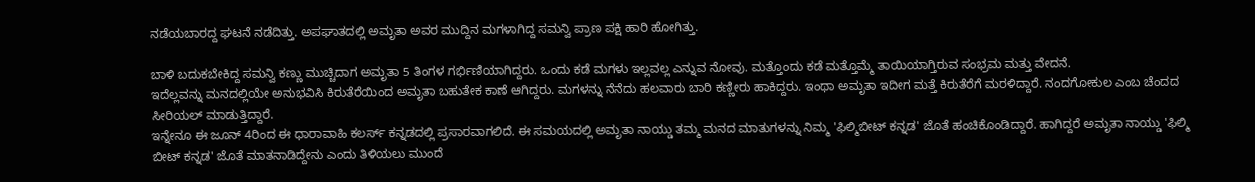ನಡೆಯಬಾರದ್ದ ಘಟನೆ ನಡೆದಿತ್ತು. ಅಪಘಾತದಲ್ಲಿ ಅಮೃತಾ ಅವರ ಮುದ್ದಿನ ಮಗಳಾಗಿದ್ದ ಸಮನ್ವಿ ಪ್ರಾಣ ಪಕ್ಷಿ ಹಾರಿ ಹೋಗಿತ್ತು.

ಬಾಳಿ ಬದುಕಬೇಕಿದ್ದ ಸಮನ್ವಿ ಕಣ್ಣು ಮುಚ್ಚಿದಾಗ ಅಮೃತಾ 5 ತಿಂಗಳ ಗರ್ಭಿಣಿಯಾಗಿದ್ದರು. ಒಂದು ಕಡೆ ಮಗಳು ಇಲ್ಲವಲ್ಲ ಎನ್ನುವ ನೋವು. ಮತ್ತೊಂದು ಕಡೆ ಮತ್ತೊಮ್ಮೆ ತಾಯಿಯಾಗ್ತಿರುವ ಸಂಭ್ರಮ ಮತ್ತು ವೇದನೆ.
ಇದೆಲ್ಲವನ್ನು ಮನದಲ್ಲಿಯೇ ಅನುಭವಿಸಿ ಕಿರುತೆರೆಯಿಂದ ಅಮೃತಾ ಬಹುತೇಕ ಕಾಣೆ ಆಗಿದ್ದರು. ಮಗಳನ್ನು ನೆನೆದು ಹಲವಾರು ಬಾರಿ ಕಣ್ಣೀರು ಹಾಕಿದ್ದರು. ಇಂಥಾ ಅಮೃತಾ ಇದೀಗ ಮತ್ತೆ ಕಿರುತೆರೆಗೆ ಮರಳಿದ್ದಾರೆ. ನಂದಗೋಕುಲ ಎಂಬ ಚೆಂದದ ಸೀರಿಯಲ್ ಮಾಡುತ್ತಿದ್ದಾರೆ.
ಇನ್ನೇನೂ ಈ ಜೂನ್ 4ರಿಂದ ಈ ಧಾರಾವಾಹಿ ಕಲರ್ಸ್ ಕನ್ನಡದಲ್ಲಿ ಪ್ರಸಾರವಾಗಲಿದೆ. ಈ ಸಮಯದಲ್ಲಿ ಅಮೃತಾ ನಾಯ್ಡು ತಮ್ಮ ಮನದ ಮಾತುಗಳನ್ನು ನಿಮ್ಮ 'ಫಿಲ್ಮಿಬೀಟ್ ಕನ್ನಡ' ಜೊತೆ ಹಂಚಿಕೊಂಡಿದ್ದಾರೆ. ಹಾಗಿದ್ದರೆ ಅಮೃತಾ ನಾಯ್ಡು 'ಫಿಲ್ಮಿ ಬೀಟ್ ಕನ್ನಡ' ಜೊತೆ ಮಾತನಾಡಿದ್ದೇನು ಎಂದು ತಿಳಿಯಲು ಮುಂದೆ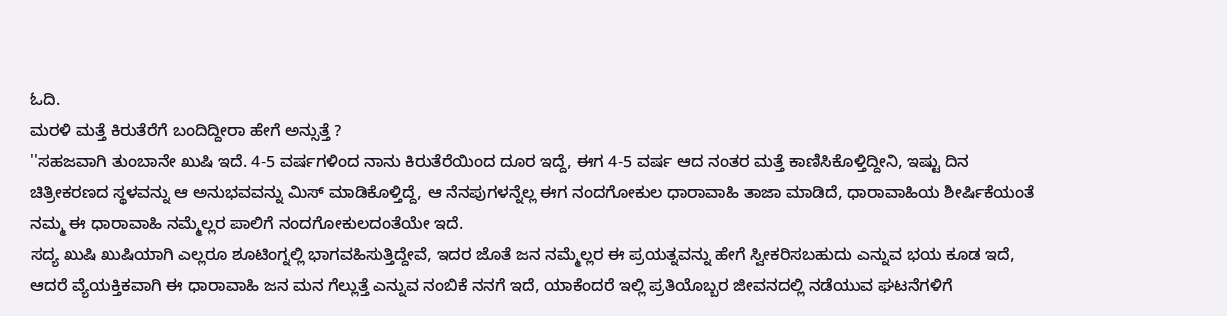ಓದಿ.
ಮರಳಿ ಮತ್ತೆ ಕಿರುತೆರೆಗೆ ಬಂದಿದ್ದೀರಾ ಹೇಗೆ ಅನ್ಸುತ್ತೆ ?
''ಸಹಜವಾಗಿ ತುಂಬಾನೇ ಖುಷಿ ಇದೆ. 4-5 ವರ್ಷಗಳಿಂದ ನಾನು ಕಿರುತೆರೆಯಿಂದ ದೂರ ಇದ್ದೆ, ಈಗ 4-5 ವರ್ಷ ಆದ ನಂತರ ಮತ್ತೆ ಕಾಣಿಸಿಕೊಳ್ತಿದ್ದೀನಿ, ಇಷ್ಟು ದಿನ ಚಿತ್ರೀಕರಣದ ಸ್ಥಳವನ್ನು ಆ ಅನುಭವವನ್ನು ಮಿಸ್ ಮಾಡಿಕೊಳ್ತಿದ್ದೆ, ಆ ನೆನಪುಗಳನ್ನೆಲ್ಲ ಈಗ ನಂದಗೋಕುಲ ಧಾರಾವಾಹಿ ತಾಜಾ ಮಾಡಿದೆ, ಧಾರಾವಾಹಿಯ ಶೀರ್ಷಿಕೆಯಂತೆ ನಮ್ಮ ಈ ಧಾರಾವಾಹಿ ನಮ್ಮೆಲ್ಲರ ಪಾಲಿಗೆ ನಂದಗೋಕುಲದಂತೆಯೇ ಇದೆ.
ಸದ್ಯ ಖುಷಿ ಖುಷಿಯಾಗಿ ಎಲ್ಲರೂ ಶೂಟಿಂಗ್ನಲ್ಲಿ ಭಾಗವಹಿಸುತ್ತಿದ್ದೇವೆ, ಇದರ ಜೊತೆ ಜನ ನಮ್ಮೆಲ್ಲರ ಈ ಪ್ರಯತ್ನವನ್ನು ಹೇಗೆ ಸ್ವೀಕರಿಸಬಹುದು ಎನ್ನುವ ಭಯ ಕೂಡ ಇದೆ, ಆದರೆ ವ್ಯೆಯಕ್ತಿಕವಾಗಿ ಈ ಧಾರಾವಾಹಿ ಜನ ಮನ ಗೆಲ್ಲುತ್ತೆ ಎನ್ನುವ ನಂಬಿಕೆ ನನಗೆ ಇದೆ, ಯಾಕೆಂದರೆ ಇಲ್ಲಿ ಪ್ರತಿಯೊಬ್ಬರ ಜೀವನದಲ್ಲಿ ನಡೆಯುವ ಘಟನೆಗಳಿಗೆ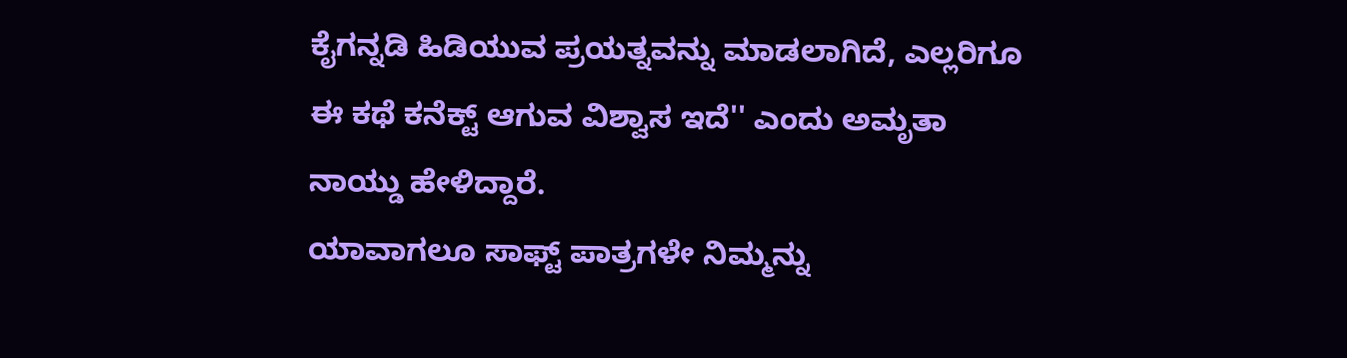ಕೈಗನ್ನಡಿ ಹಿಡಿಯುವ ಪ್ರಯತ್ನವನ್ನು ಮಾಡಲಾಗಿದೆ, ಎಲ್ಲರಿಗೂ ಈ ಕಥೆ ಕನೆಕ್ಟ್ ಆಗುವ ವಿಶ್ವಾಸ ಇದೆ'' ಎಂದು ಅಮೃತಾ ನಾಯ್ಡು ಹೇಳಿದ್ದಾರೆ.
ಯಾವಾಗಲೂ ಸಾಫ್ಟ್ ಪಾತ್ರಗಳೇ ನಿಮ್ಮನ್ನು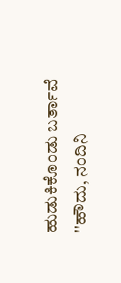ಹುಡುಕಿಕೊಂಡು ಬರ್ತಾವೆ
''ಹೌದು, ನಂದಿನಿ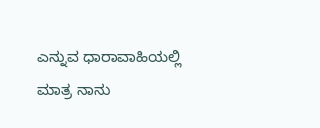ಎನ್ನುವ ಧಾರಾವಾಹಿಯಲ್ಲಿ ಮಾತ್ರ ನಾನು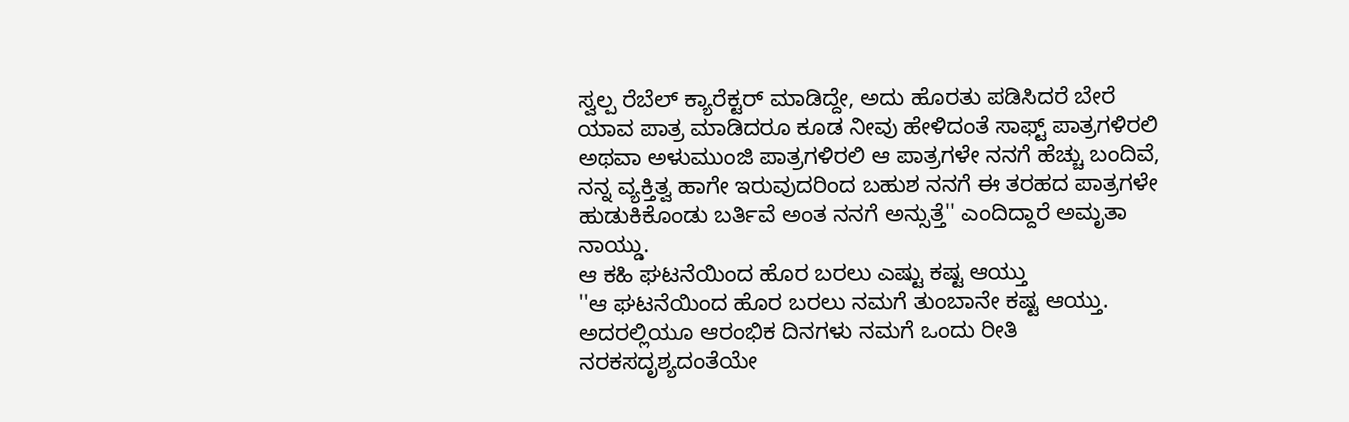ಸ್ವಲ್ಪ ರೆಬೆಲ್ ಕ್ಯಾರೆಕ್ಟರ್ ಮಾಡಿದ್ದೇ, ಅದು ಹೊರತು ಪಡಿಸಿದರೆ ಬೇರೆ ಯಾವ ಪಾತ್ರ ಮಾಡಿದರೂ ಕೂಡ ನೀವು ಹೇಳಿದಂತೆ ಸಾಫ್ಟ್ ಪಾತ್ರಗಳಿರಲಿ ಅಥವಾ ಅಳುಮುಂಜಿ ಪಾತ್ರಗಳಿರಲಿ ಆ ಪಾತ್ರಗಳೇ ನನಗೆ ಹೆಚ್ಚು ಬಂದಿವೆ, ನನ್ನ ವ್ಯಕ್ತಿತ್ವ ಹಾಗೇ ಇರುವುದರಿಂದ ಬಹುಶ ನನಗೆ ಈ ತರಹದ ಪಾತ್ರಗಳೇ ಹುಡುಕಿಕೊಂಡು ಬರ್ತಿವೆ ಅಂತ ನನಗೆ ಅನ್ಸುತ್ತೆ'' ಎಂದಿದ್ದಾರೆ ಅಮೃತಾ ನಾಯ್ಡು.
ಆ ಕಹಿ ಘಟನೆಯಿಂದ ಹೊರ ಬರಲು ಎಷ್ಟು ಕಷ್ಟ ಆಯ್ತು
''ಆ ಘಟನೆಯಿಂದ ಹೊರ ಬರಲು ನಮಗೆ ತುಂಬಾನೇ ಕಷ್ಟ ಆಯ್ತು. ಅದರಲ್ಲಿಯೂ ಆರಂಭಿಕ ದಿನಗಳು ನಮಗೆ ಒಂದು ರೀತಿ ನರಕಸದೃಶ್ಯದಂತೆಯೇ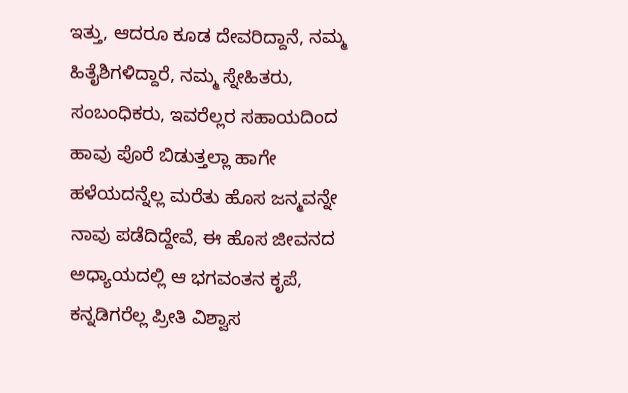ಇತ್ತು, ಆದರೂ ಕೂಡ ದೇವರಿದ್ದಾನೆ, ನಮ್ಮ ಹಿತೈಶಿಗಳಿದ್ದಾರೆ, ನಮ್ಮ ಸ್ನೇಹಿತರು, ಸಂಬಂಧಿಕರು, ಇವರೆಲ್ಲರ ಸಹಾಯದಿಂದ ಹಾವು ಪೊರೆ ಬಿಡುತ್ತಲ್ಲಾ ಹಾಗೇ ಹಳೆಯದನ್ನೆಲ್ಲ ಮರೆತು ಹೊಸ ಜನ್ಮವನ್ನೇ ನಾವು ಪಡೆದಿದ್ದೇವೆ, ಈ ಹೊಸ ಜೀವನದ ಅಧ್ಯಾಯದಲ್ಲಿ ಆ ಭಗವಂತನ ಕೃಪೆ, ಕನ್ನಡಿಗರೆಲ್ಲ ಪ್ರೀತಿ ವಿಶ್ವಾಸ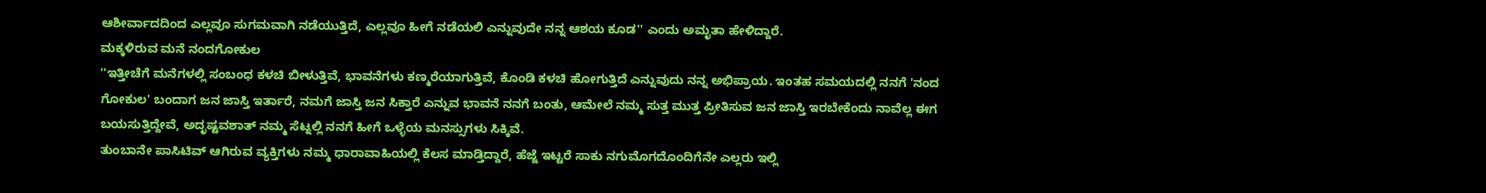ಆಶೀರ್ವಾದದಿಂದ ಎಲ್ಲವೂ ಸುಗಮವಾಗಿ ನಡೆಯುತ್ತಿದೆ, ಎಲ್ಲವೂ ಹೀಗೆ ನಡೆಯಲಿ ಎನ್ನುವುದೇ ನನ್ನ ಆಶಯ ಕೂಡ'' ಎಂದು ಅಮೃತಾ ಹೇಳಿದ್ದಾರೆ.
ಮಕ್ಕಳಿರುವ ಮನೆ ನಂದಗೋಕುಲ
''ಇತ್ತೀಚೆಗೆ ಮನೆಗಳಲ್ಲಿ ಸಂಬಂಧ ಕಳಚಿ ಬೀಳುತ್ತಿವೆ, ಭಾವನೆಗಳು ಕಣ್ಮರೆಯಾಗುತ್ತಿವೆ, ಕೊಂಡಿ ಕಳಚಿ ಹೋಗುತ್ತಿದೆ ಎನ್ನುವುದು ನನ್ನ ಅಭಿಪ್ರಾಯ. ಇಂತಹ ಸಮಯದಲ್ಲಿ ನನಗೆ 'ನಂದ ಗೋಕುಲ' ಬಂದಾಗ ಜನ ಜಾಸ್ತಿ ಇರ್ತಾರೆ, ನಮಗೆ ಜಾಸ್ತಿ ಜನ ಸಿಕ್ತಾರೆ ಎನ್ನುವ ಭಾವನೆ ನನಗೆ ಬಂತು, ಆಮೇಲೆ ನಮ್ಮ ಸುತ್ತ ಮುತ್ತ ಪ್ರೀತಿಸುವ ಜನ ಜಾಸ್ತಿ ಇರಬೇಕೆಂದು ನಾವೆಲ್ಲ ಈಗ ಬಯಸುತ್ತಿದ್ದೇವೆ, ಅದೃಷ್ಟವಶಾತ್ ನಮ್ಮ ಸೆಟ್ನಲ್ಲಿ ನನಗೆ ಹೀಗೆ ಒಳ್ಳೆಯ ಮನಸ್ಸುಗಳು ಸಿಕ್ಕಿವೆ.
ತುಂಬಾನೇ ಪಾಸಿಟಿವ್ ಆಗಿರುವ ವ್ಯಕ್ತಿಗಳು ನಮ್ಮ ಧಾರಾವಾಹಿಯಲ್ಲಿ ಕೆಲಸ ಮಾಡ್ತಿದ್ದಾರೆ, ಹೆಜ್ಜೆ ಇಟ್ಟರೆ ಸಾಕು ನಗುಮೊಗದೊಂದಿಗೆನೇ ಎಲ್ಲರು ಇಲ್ಲಿ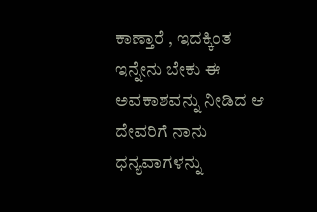ಕಾಣ್ತಾರೆ , ಇದಕ್ಕಿಂತ ಇನ್ನೇನು ಬೇಕು ಈ ಅವಕಾಶವನ್ನು ನೀಡಿದ ಆ ದೇವರಿಗೆ ನಾನು ಧನ್ಯವಾಗಳನ್ನು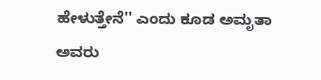ಹೇಳುತ್ತೇನೆ'' ಎಂದು ಕೂಡ ಅಮೃತಾ ಅವರು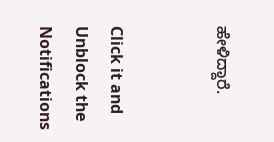ಹೇಳಿದ್ದಾರೆ.


Click it and Unblock the Notifications